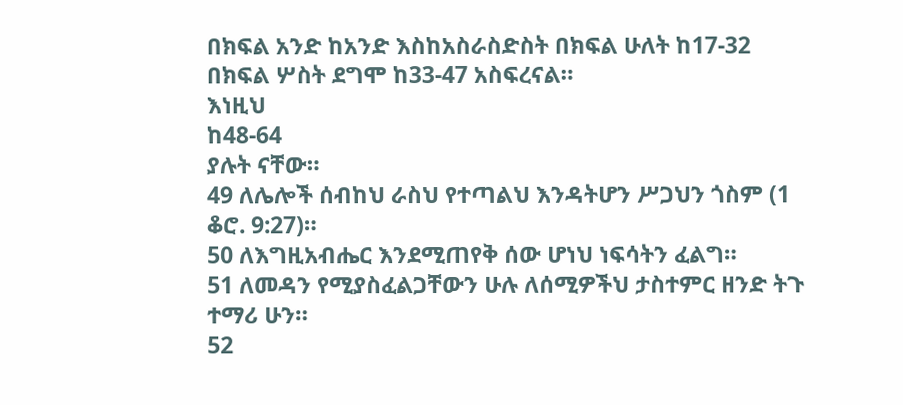በክፍል አንድ ከአንድ እስከአስራስድስት በክፍል ሁለት ከ17-32
በክፍል ሦስት ደግሞ ከ33-47 አስፍረናል።
እነዚህ
ከ48-64
ያሉት ናቸው።
49 ለሌሎች ሰብከህ ራስህ የተጣልህ እንዳትሆን ሥጋህን ጎስም (1 ቆሮ. 9:27)።
50 ለእግዚአብሔር እንደሚጠየቅ ሰው ሆነህ ነፍሳትን ፈልግ።
51 ለመዳን የሚያስፈልጋቸውን ሁሉ ለሰሚዎችህ ታስተምር ዘንድ ትጉ ተማሪ ሁን።
52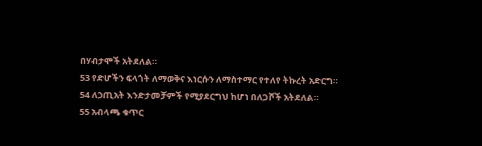በሃብታሞች አትደለል።
53 የድሆችን ፍላጎት ለማወቅና እነርሱን ለማስተማር የተለየ ትኩረት አድርግ።
54 ለኃጢአት እንድታመቻምች የሚያደርግህ ከሆነ በለጋሾች አትደለል።
55 አብላጫ ቁጥር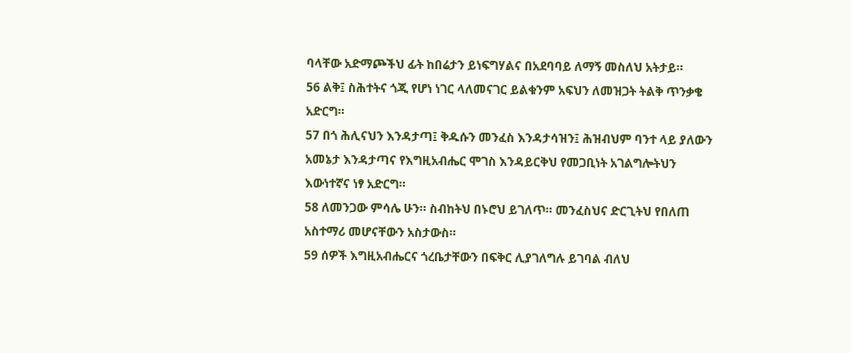ባላቸው አድማጮችህ ፊት ከበሬታን ይነፍግሃልና በአደባባይ ለማኝ መስለህ አትታይ።
56 ልቅ፤ ስሕተትና ጎጂ የሆነ ነገር ላለመናገር ይልቁንም አፍህን ለመዝጋት ትልቅ ጥንቃቄ አድርግ።
57 በጎ ሕሊናህን እንዳታጣ፤ ቅዱሱን መንፈስ እንዳታሳዝን፤ ሕዝብህም ባንተ ላይ ያለውን አመኔታ እንዳታጣና የእግዚአብሔር ሞገስ እንዳይርቅህ የመጋቢነት አገልግሎትህን እውነተኛና ነፃ አድርግ።
58 ለመንጋው ምሳሌ ሁን። ስብከትህ በኑሮህ ይገለጥ። መንፈስህና ድርጊትህ የበለጠ አስተማሪ መሆናቸውን አስታውስ።
59 ሰዎች እግዚአብሔርና ጎረቤታቸውን በፍቅር ሊያገለግሉ ይገባል ብለህ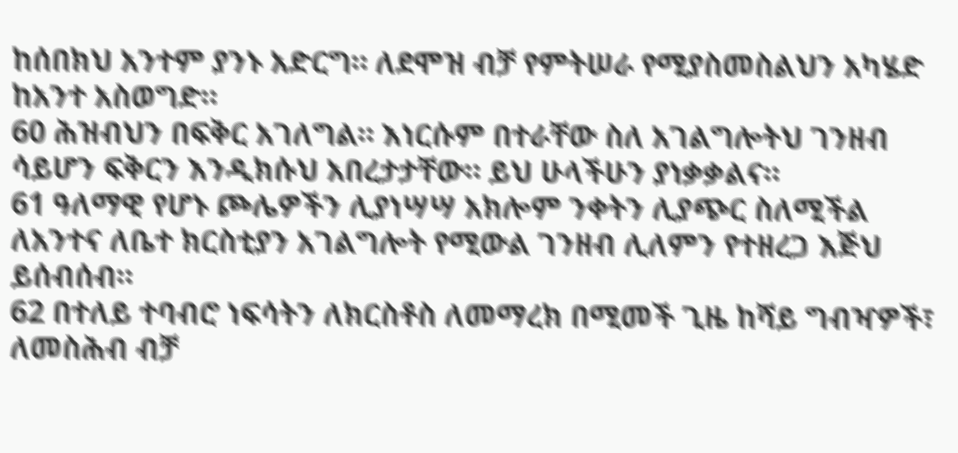ከሰበክህ አንተም ያንኑ አድርግ። ለደሞዝ ብቻ የምትሠራ የሚያስመስልህን አካሄድ ከአንተ አስወግድ።
60 ሕዝብህን በፍቅር አገለግል። እነርሱም በተራቸው ስለ አገልግሎትህ ገንዘብ ሳይሆን ፍቅርን እንዲክሱህ አበረታታቸው። ይህ ሁላችሁን ያነቃቃልና።
61 ዓለማዊ የሆኑ ጮሌዎችን ሊያነሣሣ አክሎም ንቀትን ሊያጭር ስለሚችል ለአንተና ለቤተ ክርስቲያን አገልግሎት የሚውል ገንዘብ ሊለምን የተዘረጋ እጅህ ይሰብሰብ።
62 በተለይ ተባብሮ ነፍሳትን ለክርስቶስ ለመማረክ በሚመች ጊዜ ከሻይ ግብዣዎች፣ ለመስሕብ ብቻ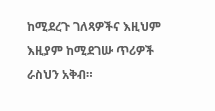ከሚደረጉ ገለጻዎችና እዚህም እዚያም ከሚደገሡ ጥሪዎች ራስህን አቅብ።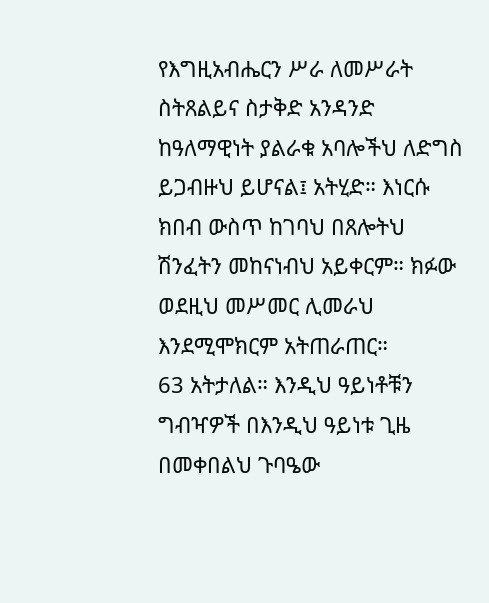የእግዚአብሔርን ሥራ ለመሥራት ስትጸልይና ስታቅድ አንዳንድ ከዓለማዊነት ያልራቁ አባሎችህ ለድግስ ይጋብዙህ ይሆናል፤ አትሂድ። እነርሱ ክበብ ውስጥ ከገባህ በጸሎትህ ሽንፈትን መከናነብህ አይቀርም። ክፉው ወደዚህ መሥመር ሊመራህ እንደሚሞክርም አትጠራጠር።
63 አትታለል። እንዲህ ዓይነቶቹን ግብዣዎች በእንዲህ ዓይነቱ ጊዜ በመቀበልህ ጉባዔው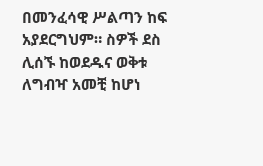በመንፈሳዊ ሥልጣን ከፍ አያደርግህም። ስዎች ደስ ሊሰኙ ከወደዱና ወቅቱ ለግብዣ አመቺ ከሆነ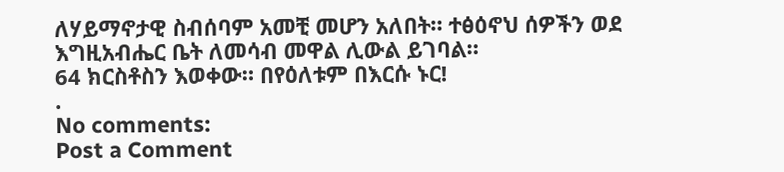ለሃይማኖታዊ ስብሰባም አመቺ መሆን አለበት። ተፅዕኖህ ሰዎችን ወደ እግዚአብሔር ቤት ለመሳብ መዋል ሊውል ይገባል።
64 ክርስቶስን እወቀው። በየዕለቱም በእርሱ ኑር!
.
No comments:
Post a Comment